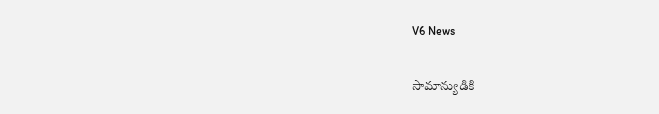V6 News

సామాన్యుడికి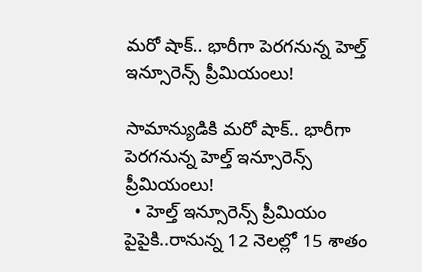మరో షాక్.. భారీగా పెరగనున్న హెల్త్ ఇన్సూరెన్స్ ప్రీమియంలు!

సామాన్యుడికి మరో షాక్.. భారీగా పెరగనున్న హెల్త్ ఇన్సూరెన్స్ ప్రీమియంలు!
  • హెల్త్‌‌‌‌‌‌‌‌‌‌‌‌‌‌‌‌ ఇన్సూరెన్స్ ప్రీమియం పైపైకి..రానున్న 12 నెలల్లో 15 శాతం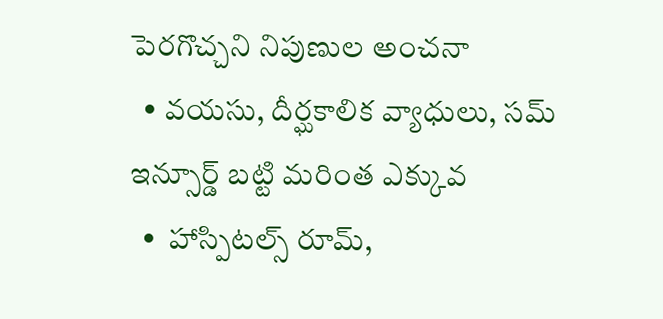పెరగొచ్చని నిపుణుల అంచనా
  • వయసు, దీర్ఘకాలిక వ్యాధులు, సమ్ ఇన్సూర్డ్ బట్టి మరింత ఎక్కువ
  •  హాస్పిటల్స్ రూమ్‌‌‌‌‌‌‌‌‌‌‌‌‌‌‌‌,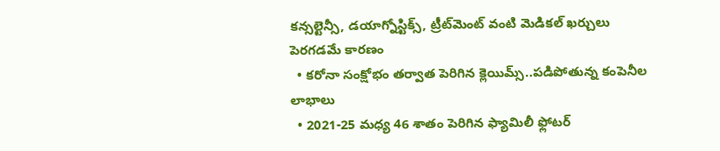కన్సల్టెన్సీ, డయాగ్నోస్టిక్స్, ట్రీట్‌‌‌‌‌‌‌‌‌‌‌‌‌‌‌‌మెంట్ వంటి మెడికల్ ఖర్చులు పెరగడమే కారణం
  • కరోనా సంక్షోభం తర్వాత పెరిగిన క్లెయిమ్స్‌‌‌‌‌‌‌‌‌‌‌‌‌‌‌‌..పడిపోతున్న కంపెనీల లాభాలు
  • 2021-25 మధ్య 46 శాతం పెరిగిన ఫ్యామిలీ ఫ్లోటర్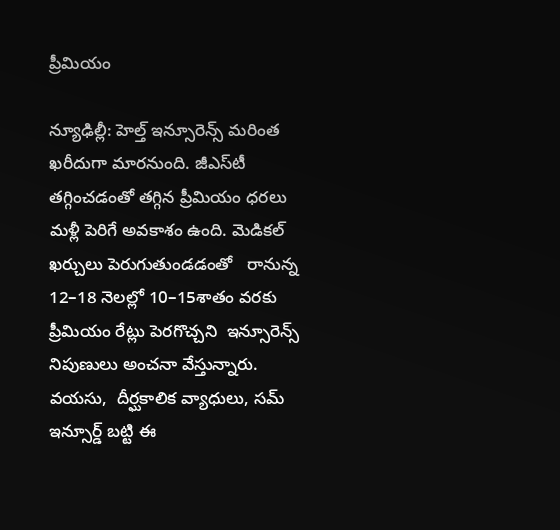ప్రీమియం

న్యూఢిల్లీ: హెల్త్‌‌‌‌‌‌‌‌‌‌‌‌‌‌‌‌ ఇన్సూరెన్స్ మరింత ఖరీదుగా మారనుంది. జీఎస్‌‌‌‌‌‌‌‌‌‌‌‌‌‌‌‌టీ తగ్గించడంతో తగ్గిన ప్రీమియం ధరలు మళ్లీ పెరిగే అవకాశం ఉంది. మెడికల్ ఖర్చులు పెరుగుతుండడంతో   రానున్న  12–18 నెలల్లో 10–15శాతం వరకు ప్రీమియం రేట్లు పెరగొచ్చని  ఇన్సూరెన్స్‌‌‌‌‌‌‌‌‌‌‌‌‌‌‌‌ నిపుణులు అంచనా వేస్తున్నారు.  వయసు,  దీర్ఘకాలిక వ్యాధులు, సమ్ ఇన్సూర్డ్ బట్టి ఈ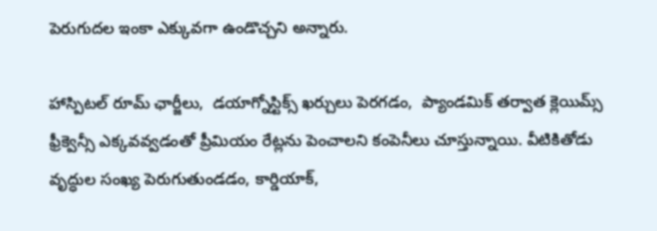పెరుగుదల ఇంకా ఎక్కువగా ఉండొచ్చని అన్నారు.

హాస్పిటల్‌‌‌‌‌‌‌‌‌‌‌‌‌‌‌‌ రూమ్‌‌‌‌ ఛార్జీలు,  డయాగ్నోస్టిక్స్ ఖర్చులు పెరగడం,  ప్యాండమిక్ తర్వాత క్లెయిమ్స్ ఫ్రీక్వెన్సీ ఎక్కవవ్వడంతో ప్రీమియం రేట్లను పెంచాలని కంపెనీలు చూస్తున్నాయి. వీటికితోడు వృద్ధుల సంఖ్య పెరుగుతుండడం, కార్డియాక్,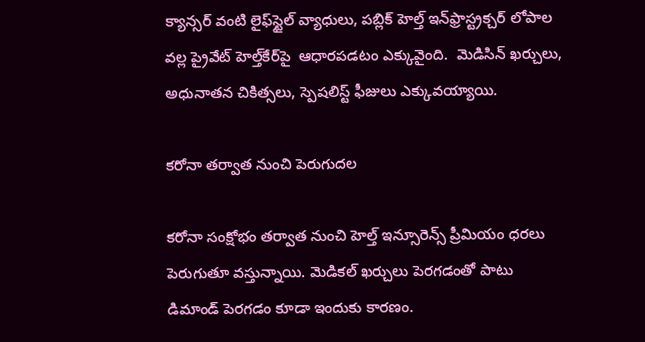క్యాన్సర్ వంటి లైఫ్‌‌‌‌‌‌‌‌‌‌‌‌‌‌‌‌స్టైల్ వ్యాధులు, పబ్లిక్ హెల్త్ ఇన్‌‌‌‌‌‌‌‌‌‌‌‌‌‌‌‌ఫ్రాస్ట్రక్చర్ లోపాల వల్ల ప్రైవేట్ హెల్త్‌‌‌‌‌‌‌‌‌‌‌‌‌‌‌‌కేర్‌‌‌‌‌‌‌‌‌‌‌‌‌‌‌‌‌‌‌‌‌‌‌‌‌‌‌‌‌‌‌‌పై  ఆధారపడటం ఎక్కువైంది.  మెడిసిన్ ఖర్చులు,  అధునాతన చికిత్సలు, స్పెషలిస్ట్ ఫీజులు ఎక్కువయ్యాయి.

కరోనా తర్వాత నుంచి పెరుగుదల

కరోనా సంక్షోభం తర్వాత నుంచి హెల్త్ ఇన్సూరెన్స్ ప్రీమియం ధరలు పెరుగుతూ వస్తున్నాయి. మెడికల్ ఖర్చులు పెరగడంతో పాటు  డిమాండ్ పెరగడం కూడా ఇందుకు కారణం.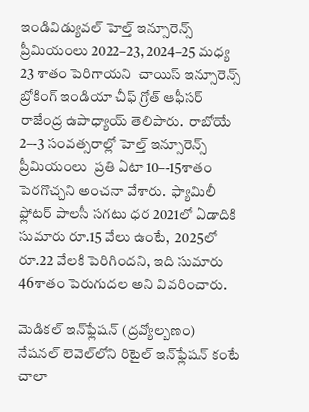ఇండివిడ్యువల్‌‌‌‌‌‌‌‌‌‌‌‌‌‌‌‌ హెల్త్‌‌‌‌‌‌‌‌‌‌‌‌‌‌‌‌ ఇన్సూరెన్స్ ప్రీమియంలు 2022–23, 2024–25 మధ్య 23 శాతం పెరిగాయని  చాయిస్ ఇన్సూరెన్స్ బ్రోకింగ్ ఇండియా చీఫ్ గ్రోత్ ఆఫీసర్ రాజేంద్ర ఉపాధ్యాయ్ తెలిపారు.  రాబోయే 2–-3 సంవత్సరాల్లో హెల్త్ ఇన్సూరెన్స్ ప్రీమియంలు  ప్రతి ఏటా 10–-15శాతం పెరగొచ్చని అంచనా వేశారు.  ఫ్యామిలీ ఫ్లోటర్ పాలసీ సగటు ధర 2021లో ఏడాదికి సుమారు రూ.15 వేలు ఉంటే,  2025లో రూ.22 వేలకి పెరిగిందని, ఇది సుమారు 46శాతం పెరుగుదల అని వివరించారు.

మెడికల్ ఇన్‌‌‌‌‌‌‌‌‌‌‌‌‌‌‌‌ఫ్లేషన్ (ద్రవ్యోల్బణం)  నేషనల్ లెవెల్‌‌‌‌‌‌‌‌‌‌‌‌‌‌‌‌లోని రిటైల్ ఇన్‌‌‌‌‌‌‌‌‌‌‌‌‌‌‌‌ఫ్లేషన్ కంటే చాలా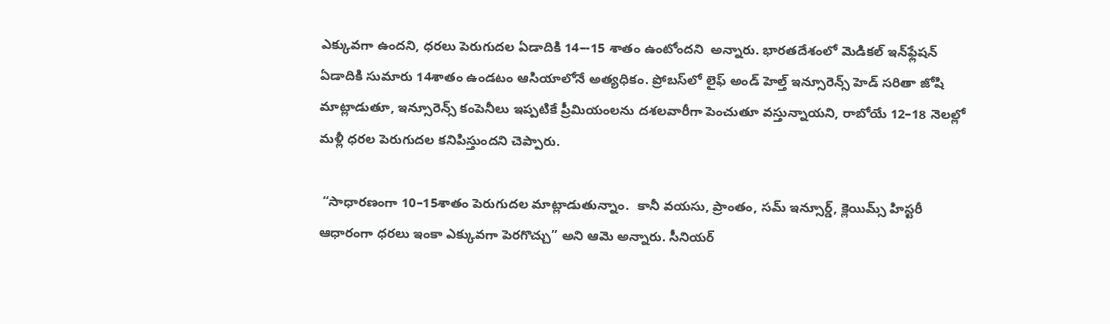ఎక్కువగా ఉందని, ధరలు పెరుగుదల ఏడాదికి 14–-15 శాతం ఉంటోందని  అన్నారు. భారతదేశంలో మెడికల్ ఇన్‌‌‌‌‌‌‌‌‌‌‌‌‌‌‌‌ఫ్లేషన్‌‌‌‌‌‌‌‌‌‌‌‌‌‌‌‌ ఏడాదికి సుమారు 14శాతం ఉండటం ఆసియాలోనే అత్యధికం. ప్రోబస్‌‌‌‌‌‌‌‌‌‌‌‌‌‌‌‌లో లైఫ్ అండ్ హెల్త్ ఇన్సూరెన్స్ హెడ్ సరితా జోషి మాట్లాడుతూ, ఇన్సూరెన్స్ కంపెనీలు ఇప్పటికే ప్రీమియంలను దశలవారీగా పెంచుతూ వస్తున్నాయని, రాబోయే 12–18 నెలల్లో మళ్లీ ధరల పెరుగుదల కనిపిస్తుందని చెప్పారు.

 “సాధారణంగా 10–15శాతం పెరుగుదల మాట్లాడుతున్నాం.  కానీ వయసు, ప్రాంతం, సమ్ ఇన్సూర్డ్, క్లెయిమ్స్ హిస్టరీ ఆధారంగా ధరలు ఇంకా ఎక్కువగా పెరగొచ్చు” అని ఆమె అన్నారు. సీనియర్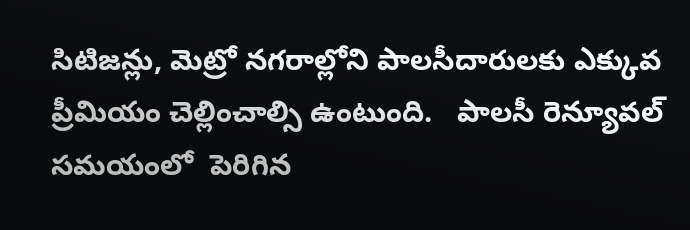సిటిజన్లు, మెట్రో నగరాల్లోని పాలసీదారులకు ఎక్కువ ప్రీమియం చెల్లించాల్సి ఉంటుంది.   పాలసీ రెన్యూవల్ సమయంలో  పెరిగిన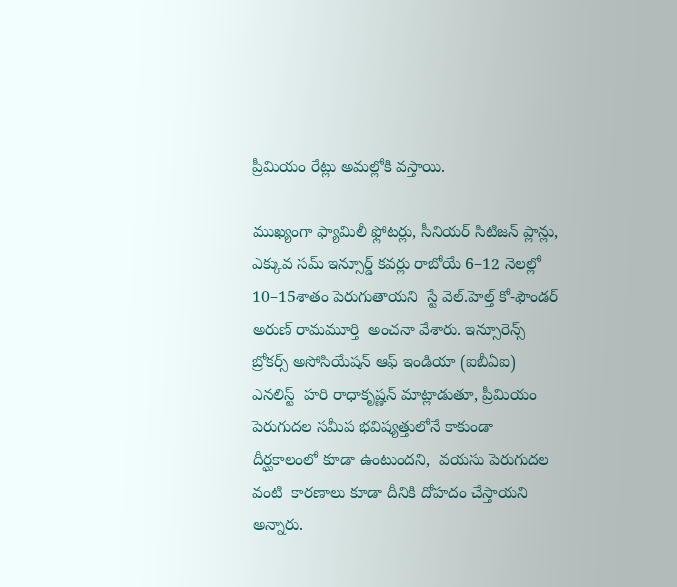ప్రీమియం రేట్లు అమల్లోకి వస్తాయి.

ముఖ్యంగా ఫ్యామిలీ ఫ్లోటర్లు, సీనియర్ సిటిజన్ ప్లాన్లు, ఎక్కువ సమ్ ఇన్సూర్డ్ కవర్లు రాబోయే 6–12 నెలల్లో 10–15శాతం పెరుగుతాయని  స్టే వెల్.హెల్త్ కో-ఫౌండర్ అరుణ్ రామమూర్తి  అంచనా వేశారు. ఇన్సూరెన్స్ బ్రోకర్స్ అసోసియేషన్ ఆఫ్ ఇండియా (ఐబీఏఐ) ఎనలిస్ట్‌‌‌‌‌‌‌‌‌‌‌‌‌‌‌‌  హరి రాధాకృష్ణన్ మాట్లాడుతూ, ప్రీమియం పెరుగుదల సమీప భవిష్యత్తులోనే కాకుండా దీర్ఘకాలంలో కూడా ఉంటుందని,  వయసు పెరుగుదల వంటి  కారణాలు కూడా దీనికి దోహదం చేస్తాయని అన్నారు.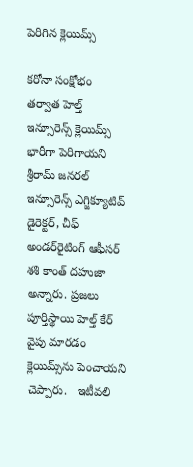పెరిగిన క్లెయిమ్స్‌‌‌‌‌‌‌‌‌‌‌‌‌‌‌‌

కరోనా సంక్షోభం తర్వాత హెల్త్‌‌‌‌‌‌‌‌‌‌‌‌‌‌‌‌ ఇన్సూరెన్స్ క్లెయిమ్స్ భారీగా పెరిగాయని  శ్రీరామ్ జనరల్ ఇన్సూరెన్స్ ఎగ్జిక్యూటివ్ డైరెక్టర్, చీఫ్ అండర్‌‌‌‌‌‌‌‌‌‌‌‌‌‌‌‌రైటింగ్ ఆఫీసర్ శశి కాంత్ దహుజా అన్నారు. ప్రజలు పూర్తిస్థాయి హెల్త్‌‌‌‌‌‌‌‌‌‌‌‌‌‌‌‌ కేర్ వైపు మారడం క్లెయిమ్స్‌‌‌‌‌‌‌‌‌‌‌‌‌‌‌‌ను పెంచాయని చెప్పారు.   ఇటీవలి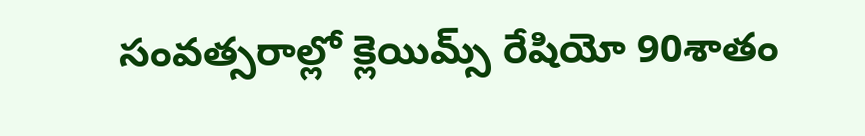సంవత్సరాల్లో క్లెయిమ్స్ రేషియో 90శాతం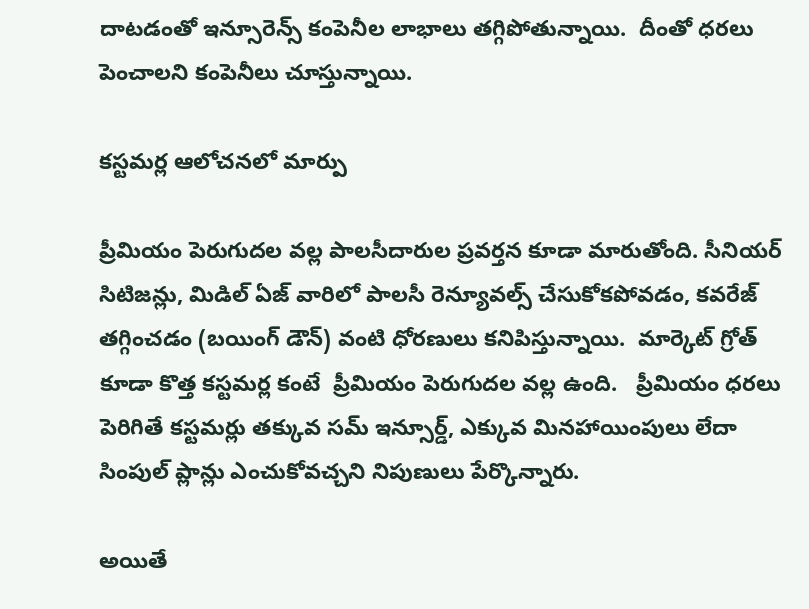దాటడంతో ఇన్సూరెన్స్ కంపెనీల లాభాలు తగ్గిపోతున్నాయి.  దీంతో ధరలు పెంచాలని కంపెనీలు చూస్తున్నాయి.

కస్టమర్ల ఆలోచనలో మార్పు

ప్రీమియం పెరుగుదల వల్ల పాలసీదారుల ప్రవర్తన కూడా మారుతోంది. సీనియర్ సిటిజన్లు, మిడిల్‌‌‌‌‌‌‌‌‌‌‌‌‌‌‌‌ ఏజ్‌‌‌‌‌‌‌‌‌‌‌‌‌‌‌‌ వారిలో పాలసీ రెన్యూవల్స్ చేసుకోకపోవడం, కవరేజ్ తగ్గించడం (బయింగ్ డౌన్) వంటి ధోరణులు కనిపిస్తున్నాయి.  మార్కెట్ గ్రోత్ కూడా కొత్త కస్టమర్ల కంటే  ప్రీమియం పెరుగుదల వల్ల ఉంది.   ప్రీమియం ధరలు పెరిగితే కస్టమర్లు తక్కువ సమ్ ఇన్సూర్డ్, ఎక్కువ మినహాయింపులు లేదా సింపుల్ ప్లాన్లు ఎంచుకోవచ్చని నిపుణులు పేర్కొన్నారు.

అయితే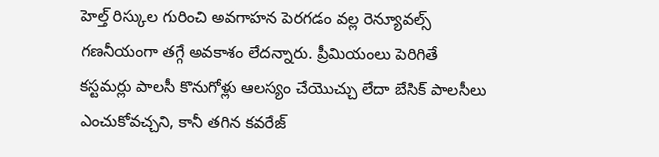హెల్త్‌‌‌‌‌‌‌‌‌‌‌‌‌‌‌‌ రిస్కుల గురించి అవగాహన పెరగడం వల్ల రెన్యూవల్స్ గణనీయంగా తగ్గే అవకాశం లేదన్నారు. ప్రీమియంలు పెరిగితే   కస్టమర్లు పాలసీ కొనుగోళ్లు ఆలస్యం చేయొచ్చు లేదా బేసిక్ పాలసీలు ఎంచుకోవచ్చని, కానీ తగిన కవరేజ్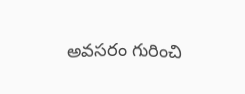అవసరం గురించి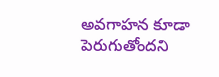అవగాహన కూడా పెరుగుతోందని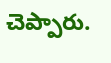చెప్పారు.